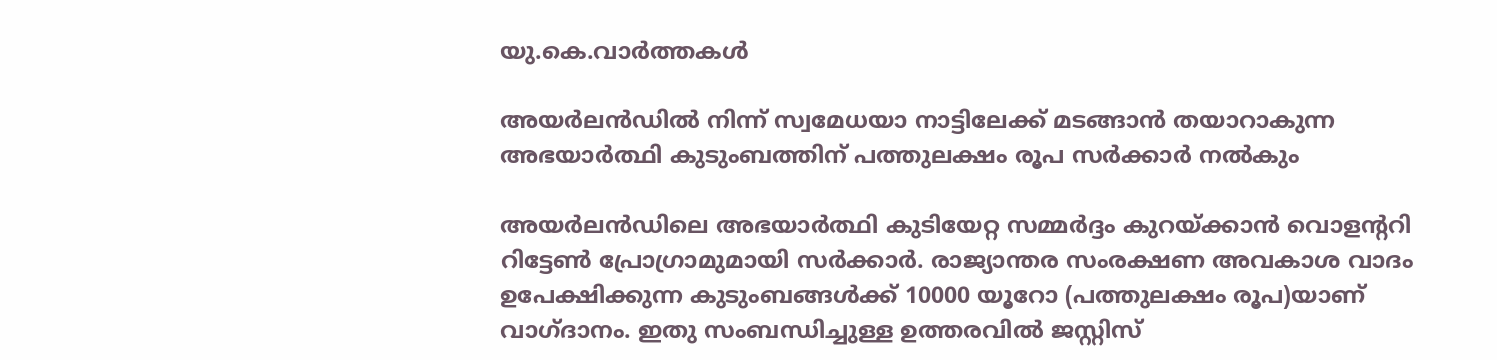യു.കെ.വാര്‍ത്തകള്‍

അയര്‍ലന്‍ഡില്‍ നിന്ന് സ്വമേധയാ നാട്ടിലേക്ക് മടങ്ങാന്‍ തയാറാകുന്ന അഭയാര്‍ത്ഥി കുടുംബത്തിന് പത്തുലക്ഷം രൂപ സര്‍ക്കാര്‍ നല്‍കും

അയര്‍ലന്‍ഡിലെ അഭയാര്‍ത്ഥി കുടിയേറ്റ സമ്മര്‍ദ്ദം കുറയ്ക്കാന്‍ വൊളന്ററി റിട്ടേണ്‍ പ്രോഗ്രാമുമായി സര്‍ക്കാര്‍. രാജ്യാന്തര സംരക്ഷണ അവകാശ വാദം ഉപേക്ഷിക്കുന്ന കുടുംബങ്ങള്‍ക്ക് 10000 യൂറോ (പത്തുലക്ഷം രൂപ)യാണ് വാഗ്ദാനം. ഇതു സംബന്ധിച്ചുള്ള ഉത്തരവില്‍ ജസ്റ്റിസ്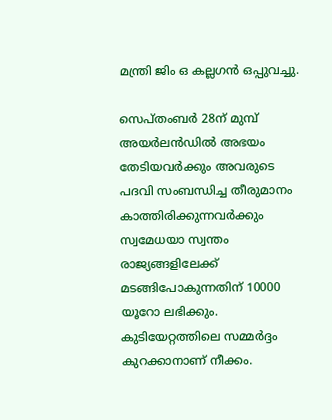മന്ത്രി ജിം ഒ കല്ലഗന്‍ ഒപ്പുവച്ചു.

സെപ്തംബര്‍ 28ന് മുമ്പ് അയര്‍ലന്‍ഡില്‍ അഭയം തേടിയവര്‍ക്കും അവരുടെ പദവി സംബന്ധിച്ച തീരുമാനം കാത്തിരിക്കുന്നവര്‍ക്കും സ്വമേധയാ സ്വന്തം രാജ്യങ്ങളിലേക്ക് മടങ്ങിപോകുന്നതിന് 10000 യൂറോ ലഭിക്കും. കുടിയേറ്റത്തിലെ സമ്മര്‍ദ്ദം കുറക്കാനാണ് നീക്കം.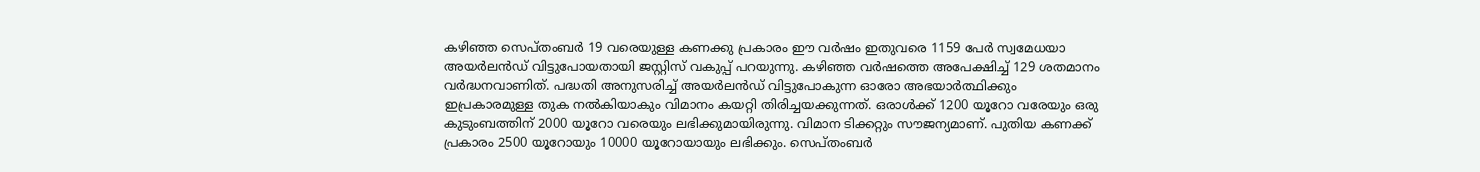കഴിഞ്ഞ സെപ്തംബര്‍ 19 വരെയുള്ള കണക്കു പ്രകാരം ഈ വര്‍ഷം ഇതുവരെ 1159 പേര്‍ സ്വമേധയാ അയര്‍ലന്‍ഡ് വിട്ടുപോയതായി ജസ്റ്റിസ് വകുപ്പ് പറയുന്നു. കഴിഞ്ഞ വര്‍ഷത്തെ അപേക്ഷിച്ച് 129 ശതമാനം വര്‍ദ്ധനവാണിത്. പദ്ധതി അനുസരിച്ച് അയര്‍ലന്‍ഡ് വിട്ടുപോകുന്ന ഓരോ അഭയാര്‍ത്ഥിക്കും ഇപ്രകാരമുള്ള തുക നല്‍കിയാകും വിമാനം കയറ്റി തിരിച്ചയക്കുന്നത്. ഒരാള്‍ക്ക് 1200 യൂറോ വരേയും ഒരു കുടുംബത്തിന് 2000 യൂറോ വരെയും ലഭിക്കുമായിരുന്നു. വിമാന ടിക്കറ്റും സൗജന്യമാണ്. പുതിയ കണക്ക് പ്രകാരം 2500 യൂറോയും 10000 യൂറോയായും ലഭിക്കും. സെപ്തംബര്‍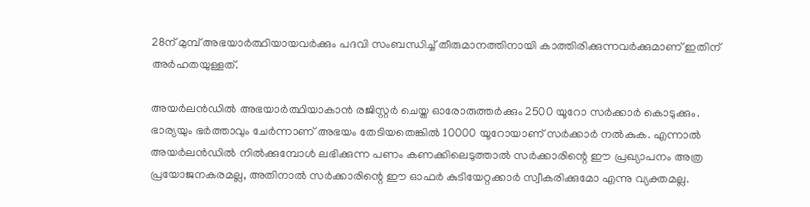28ന് മുമ്പ് അഭയാര്‍ത്ഥിയായവര്‍ക്കും പദവി സംബന്ധിച്ച് തീരുമാനത്തിനായി കാത്തിരിക്കുന്നവര്‍ക്കുമാണ് ഇതിന് അര്‍ഹതയുള്ളത്.

അയര്‍ലന്‍ഡില്‍ അഭയാര്‍ത്ഥിയാകാന്‍ രജിസ്റ്റര്‍ ചെയ്ത ഓരോരുത്തര്‍ക്കും 2500 യൂറോ സര്‍ക്കാര്‍ കൊടുക്കും. ഭാര്യയും ഭര്‍ത്താവും ചേര്‍ന്നാണ് അഭയം തേടിയതെങ്കില്‍ 10000 യൂറോയാണ് സര്‍ക്കാര്‍ നല്‍കുക. എന്നാല്‍ അയര്‍ലന്‍ഡില്‍ നില്‍ക്കുമ്പോള്‍ ലഭിക്കുന്ന പണം കണക്കിലെടുത്താല്‍ സര്‍ക്കാരിന്റെ ഈ പ്രഖ്യാപനം അത്ര പ്രയോജനകരമല്ല, അതിനാല്‍ സര്‍ക്കാരിന്റെ ഈ ഓഫര്‍ കുടിയേറ്റക്കാര്‍ സ്വീകരിക്കുമോ എന്നു വ്യക്തമല്ല.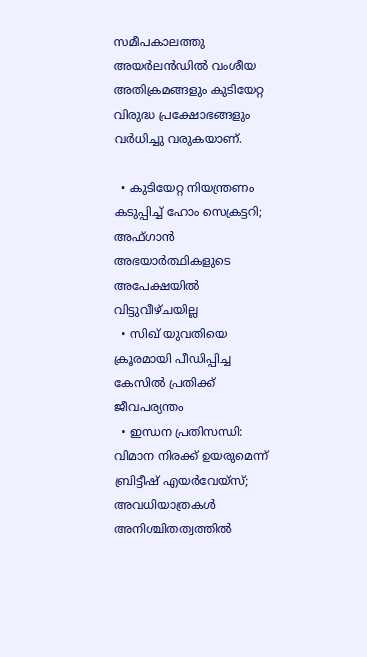സമീപകാലത്തു അയര്‍ലന്‍ഡില്‍ വംശീയ അതിക്രമങ്ങളും കുടിയേറ്റ വിരുദ്ധ പ്രക്ഷോഭങ്ങളും വര്‍ധിച്ചു വരുകയാണ്.

  • കുടിയേറ്റ നിയന്ത്രണം കടുപ്പിച്ച് ഹോം സെക്രട്ടറി; അഫ്ഗാന്‍ അഭയാര്‍ത്ഥികളുടെ അപേക്ഷയില്‍ വിട്ടുവീഴ്ചയില്ല
  • സിഖ് യുവതിയെ ക്രൂരമായി പീഡിപ്പിച്ച കേസില്‍ പ്രതിക്ക് ജീവപര്യന്തം
  • ഇന്ധന പ്രതിസന്ധി: വിമാന നിരക്ക് ഉയരുമെന്ന് ബ്രിട്ടീഷ് എയര്‍വേയ്‌സ്; അവധിയാത്രകള്‍ അനിശ്ചിതത്വത്തില്‍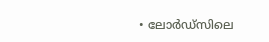• ലോര്‍ഡ്‌സിലെ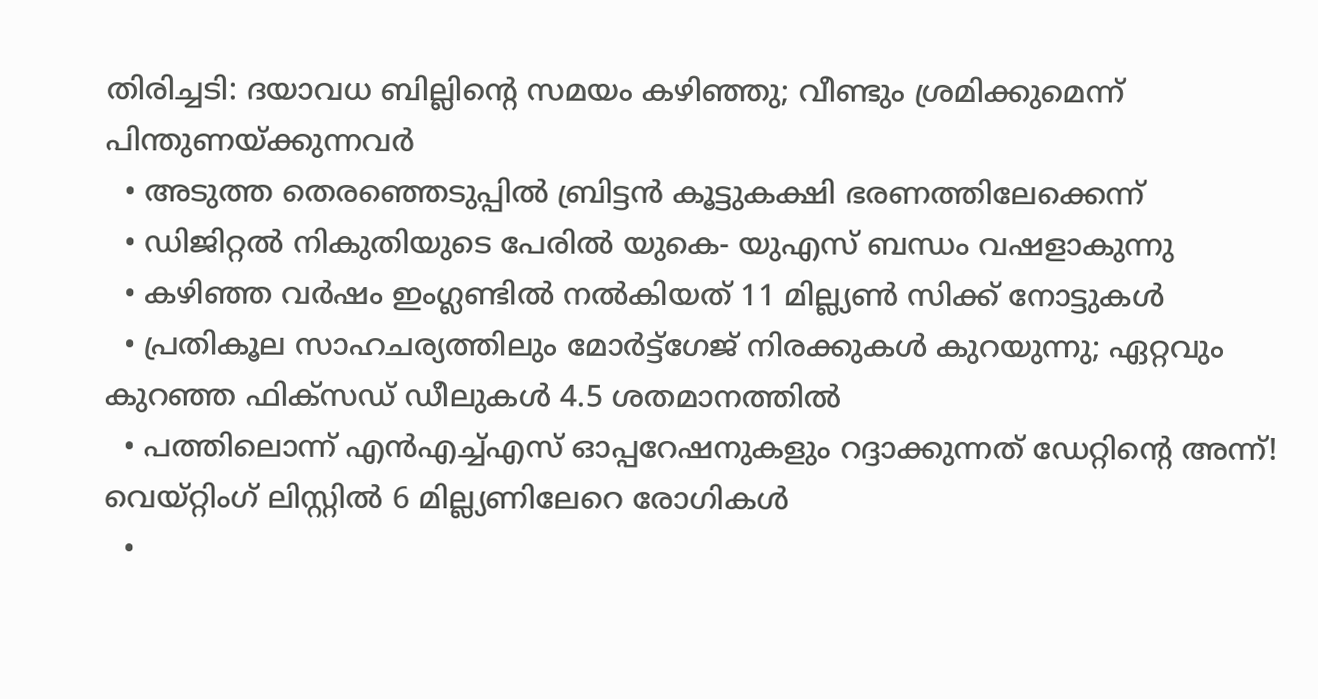തിരിച്ചടി: ദയാവധ ബില്ലിന്റെ സമയം കഴിഞ്ഞു; വീണ്ടും ശ്രമിക്കുമെന്ന് പിന്തുണയ്ക്കുന്നവര്‍
  • അടുത്ത തെരഞ്ഞെടുപ്പില്‍ ബ്രിട്ടന്‍ കൂട്ടുകക്ഷി ഭരണത്തിലേക്കെന്ന്
  • ഡിജിറ്റല്‍ നികുതിയുടെ പേരില്‍ യുകെ- യുഎസ് ബന്ധം വഷളാകുന്നു
  • കഴിഞ്ഞ വര്‍ഷം ഇംഗ്ലണ്ടില്‍ നല്‍കിയത് 11 മില്ല്യണ്‍ സിക്ക് നോട്ടുകള്‍
  • പ്രതികൂല സാഹചര്യത്തിലും മോര്‍ട്ട്‌ഗേജ് നിരക്കുകള്‍ കുറയുന്നു; ഏറ്റവും കുറഞ്ഞ ഫിക്‌സഡ് ഡീലുകള്‍ 4.5 ശതമാനത്തില്‍
  • പത്തിലൊന്ന് എന്‍എച്ച്എസ് ഓപ്പറേഷനുകളും റദ്ദാക്കുന്നത് ഡേറ്റിന്റെ അന്ന്! വെയ്റ്റിംഗ് ലിസ്റ്റില്‍ 6 മില്ല്യണിലേറെ രോഗികള്‍
  •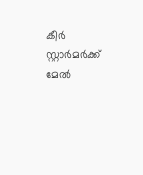കീര്‍ സ്റ്റാര്‍മര്‍ക്ക് മേല്‍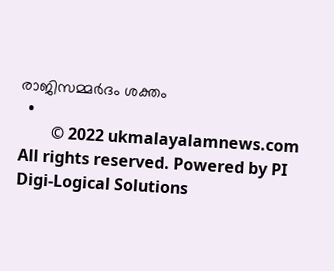രാജിസമ്മര്‍ദം ശക്തം
  •
        © 2022 ukmalayalamnews.com All rights reserved. Powered by PI Digi-Logical Solutions